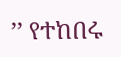’’ የተከበሩ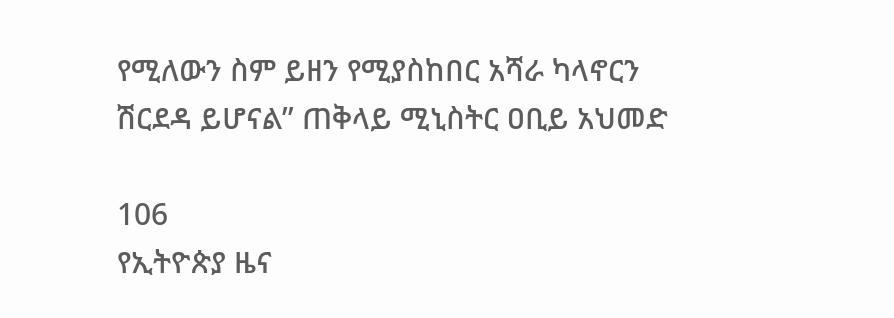የሚለውን ስም ይዘን የሚያስከበር አሻራ ካላኖርን ሽርደዳ ይሆናል’’ ጠቅላይ ሚኒስትር ዐቢይ አህመድ

106
የኢትዮጵያ ዜና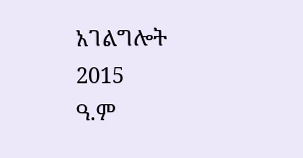አገልግሎት
2015
ዓ.ም